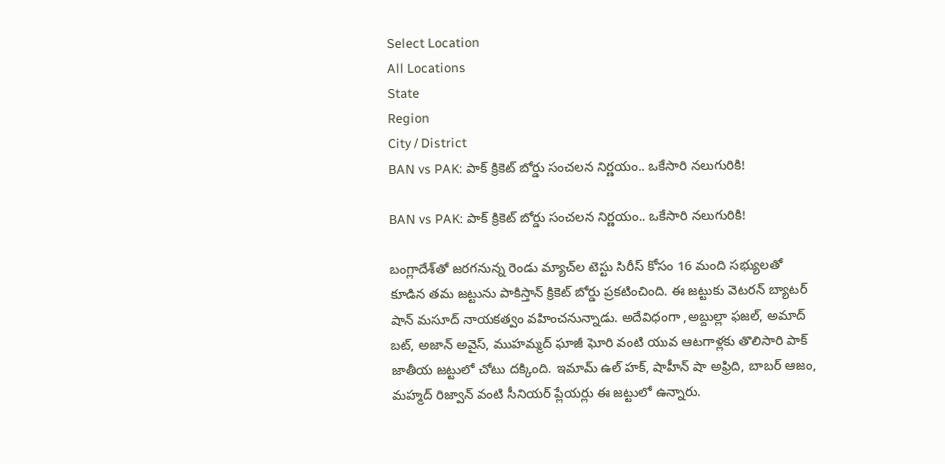Select Location
All Locations
State
Region
City / District
BAN vs PAK: పాక్ క్రికెట్ బోర్డు సంచలన నిర్ణయం.. ఒకేసారి నలుగురికి!

BAN vs PAK: పాక్ క్రికెట్ బోర్డు సంచలన నిర్ణయం.. ఒకేసారి నలుగురికి!

బంగ్లాదేశ్‌తో జరగనున్న రెండు మ్యాచ్‌ల టెస్టు సిరీస్ కోసం 16 మంది స‌భ్యుల‌తో కూడిన త‌మ జ‌ట్టును పాకిస్తాన్ క్రికెట్ బోర్డు ప్ర‌క‌టించింది. ఈ జ‌ట్టుకు వెట‌ర‌న్ బ్యాట‌ర్ షాన్ మ‌సూద్ నాయ‌క‌త్వం వ‌హించ‌నున్నాడు. అదేవిధంగా ,అబ్దుల్లా ఫజల్, అమాద్ బట్, అజాన్ అవైస్, ముహమ్మద్ ఘాజీ ఘోరి వంటి యువ ఆట‌గాళ్ల‌కు తొలిసారి పాక్ జాతీయ జ‌ట్టులో చోటు ద‌క్కింది. ఇమామ్‌ ఉల్‌ హక్‌, షాహీన్‌ షా అఫ్రిది, బాబర్‌ ఆజం, మహ్మద్‌ రిజ్వాన్‌ వంటి సీనియర్‌ ప్లేయర్లు ఈ జట్టులో ఉన్నారు.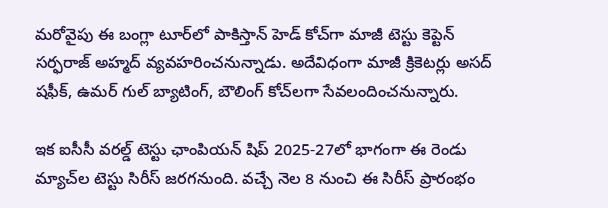మరోవైపు ఈ బంగ్లా టూర్‌లో పాకిస్తాన్ హెడ్ కోచ్‌గా మాజీ టెస్టు కెప్టెన్ సర్ఫరాజ్ అహ్మద్ వ్యవహరించనున్నాడు. అదేవిధంగా మాజీ క్రికెటర్లు అసద్ షఫీక్, ఉమర్ గుల్ బ్యాటింగ్‌, బౌలింగ్ కోచ్‌లగా సేవలందించనున్నారు.

ఇక ఐసీసీ వరల్డ్ టెస్టు ఛాంపియన్ షిప్ 2025-27లో భాగంగా ఈ రెండు మ్యాచ్‌ల టెస్టు సిరీస్ జరగనుంది. వచ్చే నెల 8 నుంచి ఈ సిరీస్ ప్రారంభం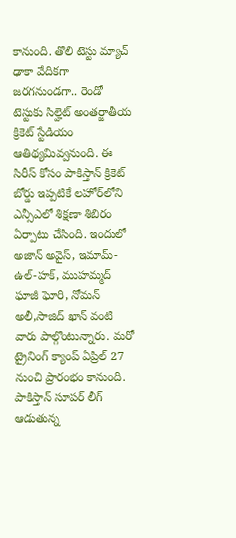కానుంది. తొలి టెస్టు మ్యాచ్ ఢాకా వేదికగా జరగనుండగా.. రెండో టెస్టుకు సిల్హెట్ అంతర్జాతీయ క్రికెట్ స్టేడియం ఆతిథ్యమివ్వనుంది. ఈ సిరీస్ కోసం పాకిస్తాన్ క్రికెట్ బోర్డు ఇప్పటికే లహోర్‌లోని ఎన్సీఎలో శిక్షణా శిబిరం ఏర్పాటు చేసింది. ఇందులో అజాన్ అవైస్, ఇమామ్-ఉల్-హక్, ముహమ్మద్ ఘాజీ ఘోరి, నోమన్ అలీ,సాజిద్ ఖాన్ వంటి వారు పాల్గొంటున్నారు. మరో ట్రైనింగ్ క్యాంప్ ఏప్రిల్ 27 నుంచి ప్రారంభం కానుంది. పాకిస్తాన్ సూపర్ లీగ్ ఆడుతున్న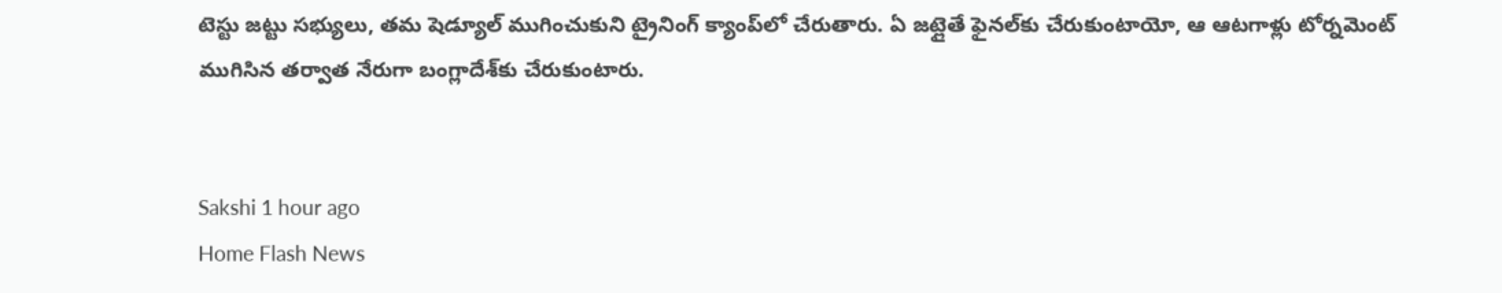టెస్టు జట్టు సభ్యులు, తమ షెడ్యూల్ ముగించుకుని ట్రైనింగ్ క్యాంప్‌లో చేరుతారు. ఏ జట్లైతే ఫైనల్‌కు చేరుకుంటాయో, ఆ ఆటగాళ్లు టోర్నమెంట్ ముగిసిన తర్వాత నేరుగా బంగ్లాదేశ్‌కు చేరుకుంటారు.


Sakshi 1 hour ago
Home Flash News